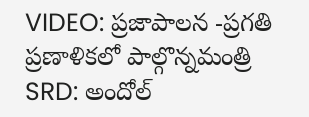VIDEO: ప్రజాపాలన -ప్రగతి ప్రణాళికలో పాల్గొన్నమంత్రి
SRD: అందోల్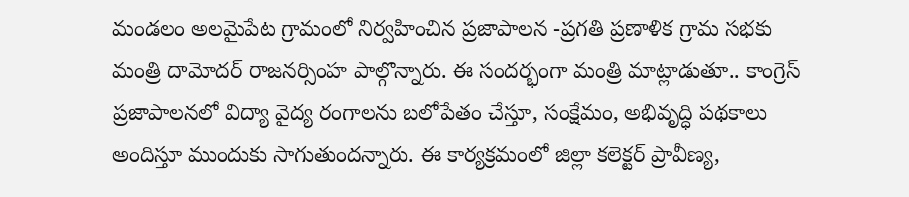మండలం అలమైపేట గ్రామంలో నిర్వహించిన ప్రజాపాలన -ప్రగతి ప్రణాళిక గ్రామ సభకు మంత్రి దామోదర్ రాజనర్సింహ పాల్గొన్నారు. ఈ సందర్భంగా మంత్రి మాట్లాడుతూ.. కాంగ్రెస్ ప్రజాపాలనలో విద్యా వైద్య రంగాలను బలోపేతం చేస్తూ, సంక్షేమం, అభివృద్ధి పథకాలు అందిస్తూ ముందుకు సాగుతుందన్నారు. ఈ కార్యక్రమంలో జిల్లా కలెక్టర్ ప్రావీణ్య,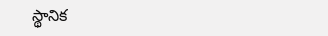స్థానిక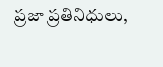ప్రజా ప్రతినిధులు,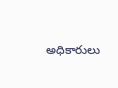అధికారులు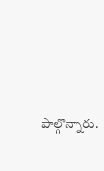పాల్గొన్నారు.